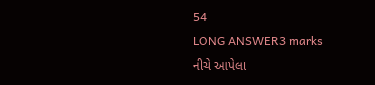54
LONG ANSWER3 marks
નીચે આપેલા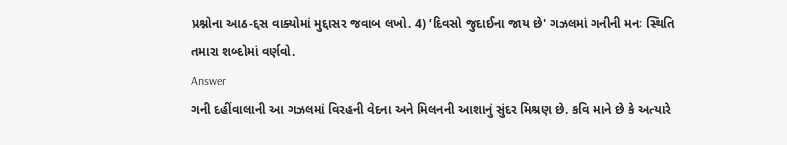પ્રશ્નોના આઠ-દ્દસ વાક્યોમાં મુદ્દાસર જવાબ લખો. 4) ‘દિવસો જુદાઈના જાય છે' ગઝલમાં ગનીની મનઃ સ્થિતિ તમારા શબ્દોમાં વર્ણવો.
Answer
ગની દહીંવાલાની આ ગઝલમાં વિરહની વેદના અને મિલનની આશાનું સુંદર મિશ્રણ છે. કવિ માને છે કે અત્યારે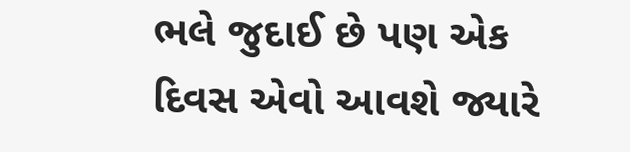ભલે જુદાઈ છે પણ એક દિવસ એવો આવશે જ્યારે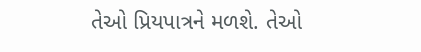તેઓ પ્રિયપાત્રને મળશે. તેઓ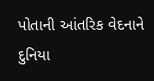પોતાની આંતરિક વેદનાને દુનિયા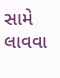સામે લાવવા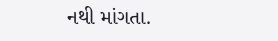નથી માંગતા.